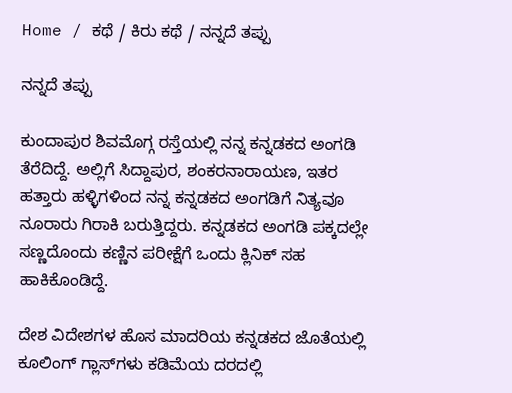Home / ಕಥೆ / ಕಿರು ಕಥೆ / ನನ್ನದೆ ತಪ್ಪು

ನನ್ನದೆ ತಪ್ಪು

ಕುಂದಾಪುರ ಶಿವಮೊಗ್ಗ ರಸ್ತೆಯಲ್ಲಿ ನನ್ನ ಕನ್ನಡಕದ ಅಂಗಡಿ ತೆರೆದಿದ್ದೆ. ಅಲ್ಲಿಗೆ ಸಿದ್ದಾಪುರ, ಶಂಕರನಾರಾಯಣ, ಇತರ ಹತ್ತಾರು ಹಳ್ಳಿಗಳಿಂದ ನನ್ನ ಕನ್ನಡಕದ ಅಂಗಡಿಗೆ ನಿತ್ಯವೂ ನೂರಾರು ಗಿರಾಕಿ ಬರುತ್ತಿದ್ದರು. ಕನ್ನಡಕದ ಅಂಗಡಿ ಪಕ್ಕದಲ್ಲೇ ಸಣ್ಣದೊಂದು ಕಣ್ಣಿನ ಪರೀಕ್ಷೆಗೆ ಒಂದು ಕ್ಲಿನಿಕ್ ಸಹ ಹಾಕಿಕೊಂಡಿದ್ದೆ.

ದೇಶ ವಿದೇಶಗಳ ಹೊಸ ಮಾದರಿಯ ಕನ್ನಡಕದ ಜೊತೆಯಲ್ಲಿ ಕೂಲಿಂಗ್ ಗ್ಲಾಸ್‌ಗಳು ಕಡಿಮೆಯ ದರದಲ್ಲಿ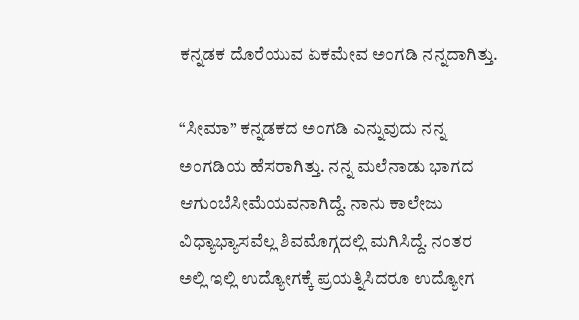ಕನ್ನಡಕ ದೊರೆಯುವ ಏಕಮೇವ ಅಂಗಡಿ ನನ್ನದಾಗಿತ್ತು.

“ಸೀಮಾ” ಕನ್ನಡಕದ ಅಂಗಡಿ ಎನ್ನುವುದು ನನ್ನ ಅಂಗಡಿಯ ಹೆಸರಾಗಿತ್ತು. ನನ್ನ ಮಲೆನಾಡು ಭಾಗದ ಆಗುಂಬೆಸೀಮೆಯವನಾಗಿದ್ದೆ. ನಾನು ಕಾಲೇಜು ವಿಧ್ಯಾಭ್ಯಾಸವೆಲ್ಲ ಶಿವಮೊಗ್ಗದಲ್ಲಿ ಮಗಿಸಿದ್ದೆ. ನಂತರ ಅಲ್ಲಿ ಇಲ್ಲಿ ಉದ್ಯೋಗಕ್ಕೆ ಪ್ರಯತ್ನಿಸಿದರೂ ಉದ್ಯೋಗ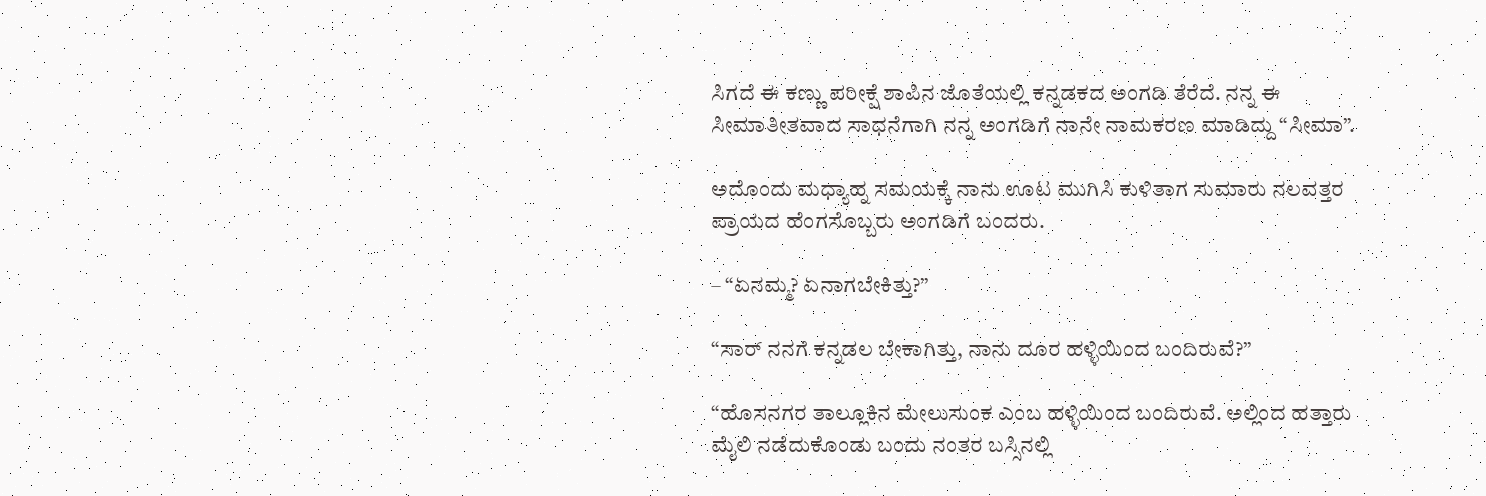ಸಿಗದೆ ಈ ಕಣ್ಣು ಪರೀಕ್ಷೆ ಶಾಪಿನ ಜೊತೆಯಲ್ಲಿ ಕನ್ನಡಕದ ಅಂಗಡಿ ತೆರೆದೆ. ನನ್ನ ಈ ಸೀಮಾತೀತವಾದ ಸಾಧನೆಗಾಗಿ ನನ್ನ ಅಂಗಡಿಗೆ ನಾನೇ ನಾಮಕರಣ ಮಾಡಿದ್ದು “ಸೀಮಾ”.

ಅದೊಂದು ಮಧ್ಯಾಹ್ನ ಸಮಯಕ್ಕೆ ನಾನು ಊಟ ಮುಗಿಸಿ ಕುಳಿತಾಗ ಸುಮಾರು ನಲವತ್ತರ ಪ್ರಾಯದ ಹೆಂಗಸೊಬ್ಬರು ಅಂಗಡಿಗೆ ಬಂದರು.

– “ಏನಮ್ಮ? ಏನಾಗಬೇಕಿತ್ತು?”

“ಸಾರ್ ನನಗೆ ಕನ್ನಡಲ ಬೇಕಾಗಿತ್ತು, ನಾನು ದೂರ ಹಳ್ಳಿಯಿಂದ ಬಂದಿರುವೆ?”

“ಹೊಸನಗರ ತಾಲ್ಲೂಕಿನ ಮೇಲುಸುಂಕ ಎಂಬ ಹಳ್ಳಿಯಿಂದ ಬಂದಿರುವೆ. ಅಲ್ಲಿಂದ ಹತ್ತಾರು ಮೈಲಿ ನಡೆದುಕೊಂಡು ಬಂದು ನಂತರ ಬಸ್ಸಿನಲ್ಲಿ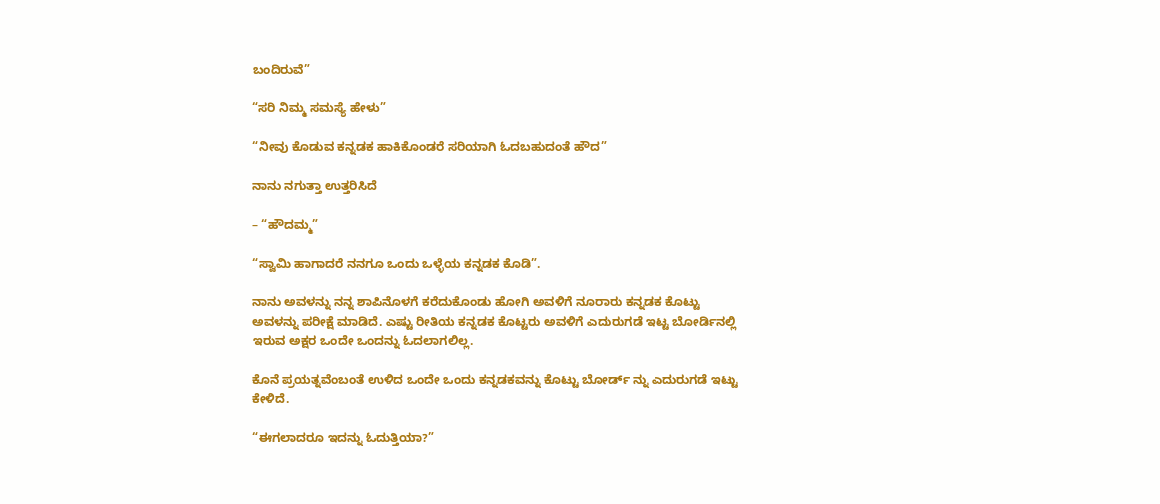ಬಂದಿರುವೆ”

“ಸರಿ ನಿಮ್ಮ ಸಮಸ್ಯೆ ಹೇಳು”

“ನೀವು ಕೊಡುವ ಕನ್ನಡಕ ಹಾಕಿಕೊಂಡರೆ ಸರಿಯಾಗಿ ಓದಬಹುದಂತೆ ಹೌದ”

ನಾನು ನಗುತ್ತಾ ಉತ್ತರಿಸಿದೆ

– “ಹೌದಮ್ಮ”

“ಸ್ವಾಮಿ ಹಾಗಾದರೆ ನನಗೂ ಒಂದು ಒಳ್ಳೆಯ ಕನ್ನಡಕ ಕೊಡಿ”.

ನಾನು ಅವಳನ್ನು ನನ್ನ ಶಾಪಿನೊಳಗೆ ಕರೆದುಕೊಂಡು ಹೋಗಿ ಅವಳಿಗೆ ನೂರಾರು ಕನ್ನಡಕ ಕೊಟ್ಟು ಅವಳನ್ನು ಪರೀಕ್ಷೆ ಮಾಡಿದೆ. ಎಷ್ಟು ರೀತಿಯ ಕನ್ನಡಕ ಕೊಟ್ಟರು ಅವಳಿಗೆ ಎದುರುಗಡೆ ಇಟ್ಟ ಬೋರ್ಡಿನಲ್ಲಿ ಇರುವ ಅಕ್ಷರ ಒಂದೇ ಒಂದನ್ನು ಓದಲಾಗಲಿಲ್ಲ.

ಕೊನೆ ಪ್ರಯತ್ನವೆಂಬಂತೆ ಉಳಿದ ಒಂದೇ ಒಂದು ಕನ್ನಡಕವನ್ನು ಕೊಟ್ಟು ಬೋರ್ಡ್ ನ್ನು ಎದುರುಗಡೆ ಇಟ್ಟು ಕೇಳಿದೆ.

“ಈಗಲಾದರೂ ಇದನ್ನು ಓದುತ್ತಿಯಾ?”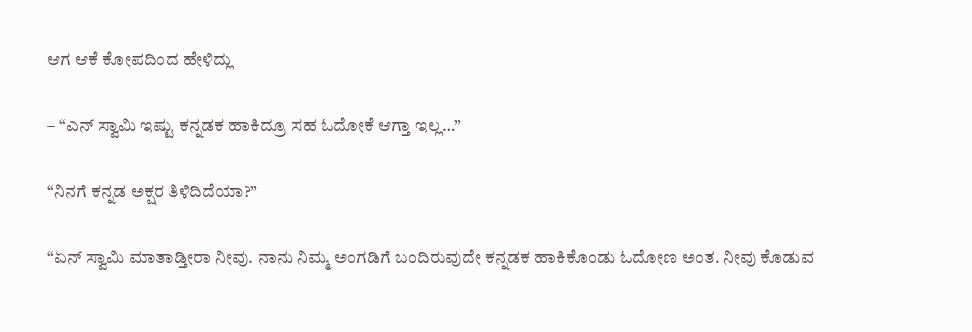ಆಗ ಆಕೆ ಕೋಪದಿಂದ ಹೇಳಿದ್ಲು

– “ಎನ್ ಸ್ವಾಮಿ ಇಷ್ಟು ಕನ್ನಡಕ ಹಾಕಿದ್ರೂ ಸಹ ಓದೋಕೆ ಆಗ್ತಾ ಇಲ್ಲ…”

“ನಿನಗೆ ಕನ್ನಡ ಅಕ್ಷರ ತಿಳಿದಿದೆಯಾ?”

“ಏನ್ ಸ್ವಾಮಿ ಮಾತಾಡ್ತೀರಾ ನೀವು. ನಾನು ನಿಮ್ಮ ಅಂಗಡಿಗೆ ಬಂದಿರುವುದೇ ಕನ್ನಡಕ ಹಾಕಿಕೊಂಡು ಓದೋಣ ಅಂತ. ನೀವು ಕೊಡುವ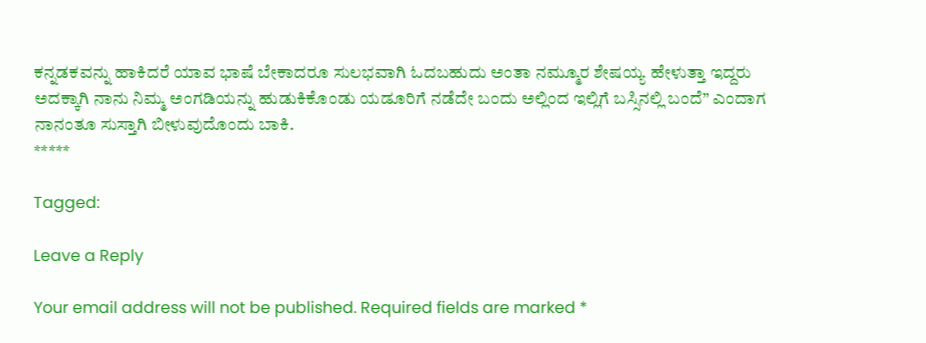ಕನ್ನಡಕವನ್ನು ಹಾಕಿದರೆ ಯಾವ ಭಾಷೆ ಬೇಕಾದರೂ ಸುಲಭವಾಗಿ ಓದಬಹುದು ಅಂತಾ ನಮ್ಮೂರ ಶೇಷಯ್ಯ ಹೇಳುತ್ತಾ ಇದ್ದರು ಅದಕ್ಕಾಗಿ ನಾನು ನಿಮ್ಮ ಅಂಗಡಿಯನ್ನು ಹುಡುಕಿಕೊಂಡು ಯಡೂರಿಗೆ ನಡೆದೇ ಬಂದು ಅಲ್ಲಿಂದ ಇಲ್ಲಿಗೆ ಬಸ್ಸಿನಲ್ಲಿ ಬಂದೆ” ಎಂದಾಗ ನಾನಂತೂ ಸುಸ್ತಾಗಿ ಬೀಳುವುದೊಂದು ಬಾಕಿ.
*****

Tagged:

Leave a Reply

Your email address will not be published. Required fields are marked *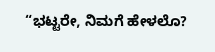“ಭಟ್ಟರೇ, ನಿಮಗೆ ಹೇಳಲೊ?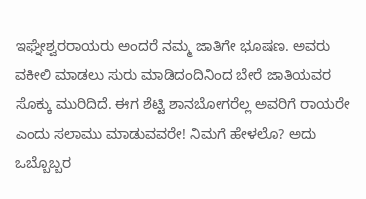ಇಘ್ನೇಶ್ವರರಾಯರು ಅಂದರೆ ನಮ್ಮ ಜಾತಿಗೇ ಭೂಷಣ. ಅವರು ವಕೀಲಿ ಮಾಡಲು ಸುರು ಮಾಡಿದಂದಿನಿಂದ ಬೇರೆ ಜಾತಿಯವರ ಸೊಕ್ಕು ಮುರಿದಿದೆ. ಈಗ ಶೆಟ್ಟಿ ಶಾನಬೋಗರೆಲ್ಲ ಅವರಿಗೆ ರಾಯರೇ ಎಂದು ಸಲಾಮು ಮಾಡುವವರೇ! ನಿಮಗೆ ಹೇಳಲೊ? ಅದು ಒಬ್ಬೊಬ್ಬರ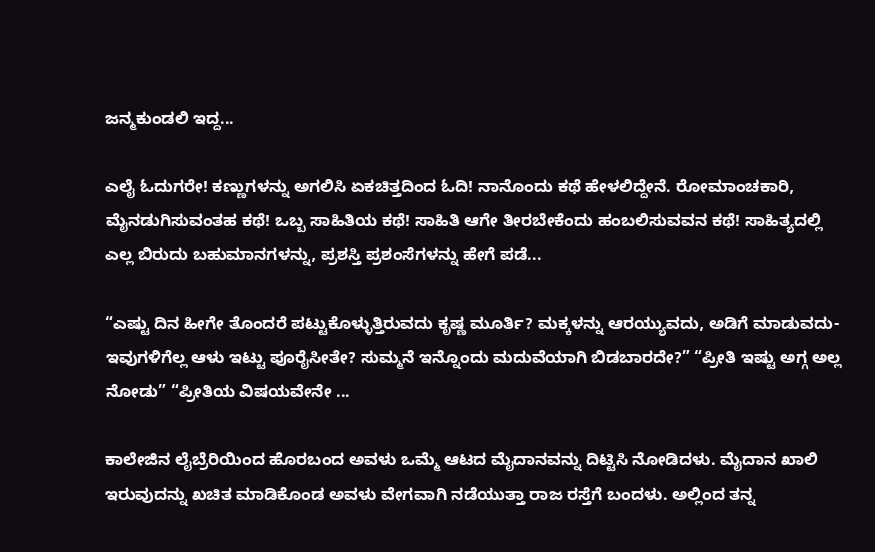ಜನ್ಮಕುಂಡಲಿ ಇದ್ದ...

ಎಲೈ ಓದುಗರೇ! ಕಣ್ಣುಗಳನ್ನು ಅಗಲಿಸಿ ಏಕಚಿತ್ತದಿಂದ ಓದಿ! ನಾನೊಂದು ಕಥೆ ಹೇಳಲಿದ್ದೇನೆ. ರೋಮಾಂಚಕಾರಿ, ಮೈನಡುಗಿಸುವಂತಹ ಕಥೆ! ಒಬ್ಬ ಸಾಹಿತಿಯ ಕಥೆ! ಸಾಹಿತಿ ಆಗೇ ತೀರಬೇಕೆಂದು ಹಂಬಲಿಸುವವನ ಕಥೆ! ಸಾಹಿತ್ಯದಲ್ಲಿ ಎಲ್ಲ ಬಿರುದು ಬಹುಮಾನಗಳನ್ನು, ಪ್ರಶಸ್ತಿ ಪ್ರಶಂಸೆಗಳನ್ನು ಹೇಗೆ ಪಡೆ...

“ಎಷ್ಟು ದಿನ ಹೀಗೇ ತೊಂದರೆ ಪಟ್ಟುಕೊಳ್ಳುತ್ತಿರುವದು ಕೃಷ್ಣ ಮೂರ್ತಿ? ಮಕ್ಕಳನ್ನು ಆರಯ್ಯುವದು, ಅಡಿಗೆ ಮಾಡುವದು- ಇವುಗಳಿಗೆಲ್ಲ ಆಳು ಇಟ್ಟು ಪೂರೈಸೀತೇ? ಸುಮ್ಮನೆ ಇನ್ನೊಂದು ಮದುವೆಯಾಗಿ ಬಿಡಬಾರದೇ?” “ಪ್ರೀತಿ ಇಷ್ಟು ಅಗ್ಗ ಅಲ್ಲ ನೋಡು” “ಪ್ರೀತಿಯ ವಿಷಯವೇನೇ ...

ಕಾಲೇಜಿನ ಲೈಬ್ರೆರಿಯಿಂದ ಹೊರಬಂದ ಅವಳು ಒಮ್ಮೆ ಆಟದ ಮೈದಾನವನ್ನು ದಿಟ್ಟಿಸಿ ನೋಡಿದಳು. ಮೈದಾನ ಖಾಲಿ ಇರುವುದನ್ನು ಖಚಿತ ಮಾಡಿಕೊಂಡ ಅವಳು ವೇಗವಾಗಿ ನಡೆಯುತ್ತಾ ರಾಜ ರಸ್ತೆಗೆ ಬಂದಳು. ಅಲ್ಲಿಂದ ತನ್ನ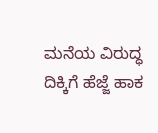ಮನೆಯ ವಿರುದ್ಧ ದಿಕ್ಕಿಗೆ ಹೆಜ್ಜೆ ಹಾಕ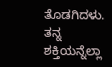ತೊಡಗಿದಳು. ತನ್ನ ಶಕ್ತಿಯನ್ನೆಲ್ಲಾ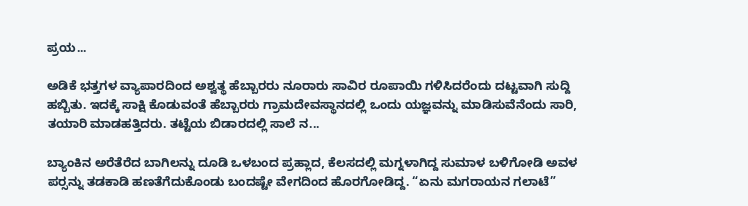ಪ್ರಯ...

ಅಡಿಕೆ ಭತ್ತಗಳ ವ್ಯಾಪಾರದಿಂದ ಅಶ್ವತ್ಥ ಹೆಬ್ಬಾರರು ನೂರಾರು ಸಾವಿರ ರೂಪಾಯಿ ಗಳಿಸಿದರೆಂದು ದಟ್ಟವಾಗಿ ಸುದ್ದಿ ಹಬ್ಬಿತು. ಇದಕ್ಕೆ ಸಾಕ್ಷಿ ಕೊಡುವಂತೆ ಹೆಬ್ಬಾರರು ಗ್ರಾಮದೇವಸ್ಥಾನದಲ್ಲಿ ಒಂದು ಯಜ್ಞವನ್ನು ಮಾಡಿಸುವೆನೆಂದು ಸಾರಿ, ತಯಾರಿ ಮಾಡಹತ್ತಿದರು. ತಟ್ಟೆಯ ಬಿಡಾರದಲ್ಲಿ ಸಾಲೆ ನ...

ಬ್ಯಾಂಕಿನ ಅರೆತೆರೆದ ಬಾಗಿಲನ್ನು ದೂಡಿ ಒಳಬಂದ ಪ್ರಹ್ಲಾದ, ಕೆಲಸದಲ್ಲಿ ಮಗ್ನಳಾಗಿದ್ದ ಸುಮಾಳ ಬಳಿಗೋಡಿ ಅವಳ ಪರ್‍ಸನ್ನು ತಡಕಾಡಿ ಹಣತೆಗೆದುಕೊಂಡು ಬಂದಷ್ಟೇ ವೇಗದಿಂದ ಹೊರಗೋಡಿದ್ದ. “ಏನು ಮಗರಾಯನ ಗಲಾಟೆ”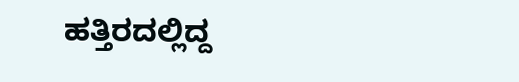ಹತ್ತಿರದಲ್ಲಿದ್ದ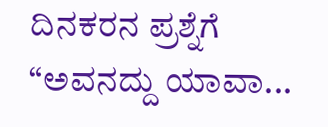ದಿನಕರನ ಪ್ರಶ್ನೆಗೆ “ಅವನದ್ದು ಯಾವಾ...